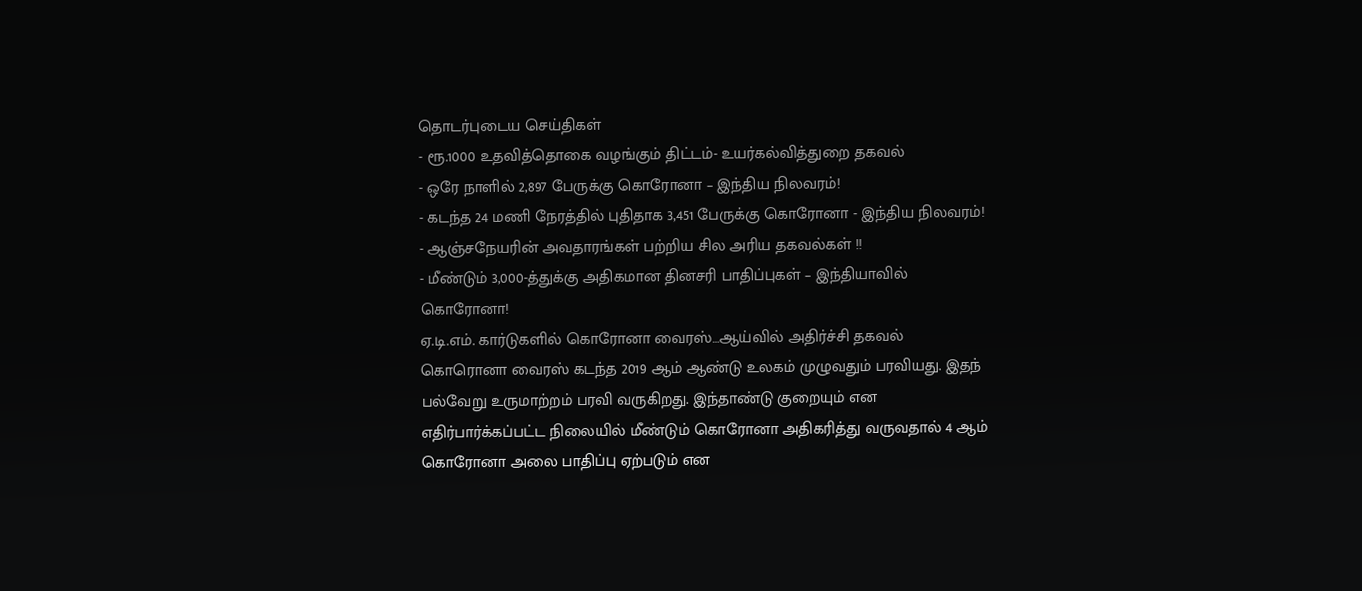தொடர்புடைய செய்திகள்
- ரூ.1000 உதவித்தொகை வழங்கும் திட்டம்- உயர்கல்வித்துறை தகவல்
- ஒரே நாளில் 2,897 பேருக்கு கொரோனா – இந்திய நிலவரம்!
- கடந்த 24 மணி நேரத்தில் புதிதாக 3,451 பேருக்கு கொரோனா - இந்திய நிலவரம்!
- ஆஞ்சநேயரின் அவதாரங்கள் பற்றிய சில அரிய தகவல்கள் !!
- மீண்டும் 3,000-த்துக்கு அதிகமான தினசரி பாதிப்புகள் – இந்தியாவில் கொரோனா!
ஏ.டி.எம். கார்டுகளில் கொரோனா வைரஸ்…ஆய்வில் அதிர்ச்சி தகவல்
கொரொனா வைரஸ் கடந்த 2019 ஆம் ஆண்டு உலகம் முழுவதும் பரவியது. இதந் பல்வேறு உருமாற்றம் பரவி வருகிறது. இந்தாண்டு குறையும் என எதிர்பார்க்கப்பட்ட நிலையில் மீண்டும் கொரோனா அதிகரித்து வருவதால் 4 ஆம் கொரோனா அலை பாதிப்பு ஏற்படும் என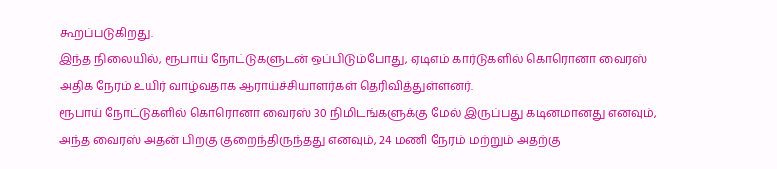கூறப்படுகிறது.
இந்த நிலையில், ரூபாய் நோட்டுகளுடன் ஒப்பிடும்போது, ஏடிஎம் கார்டுகளில் கொரொனா வைரஸ் அதிக நேரம் உயிர் வாழ்வதாக ஆராய்ச்சியாளர்கள் தெரிவித்துள்ளனர்.
ரூபாய் நோட்டுகளில் கொரொனா வைரஸ் 30 நிமிடங்களுக்கு மேல் இருப்பது கடினமானது எனவும், அந்த வைரஸ் அதன் பிறகு குறைந்திருந்தது எனவும், 24 மணி நேரம் மற்றும் அதற்கு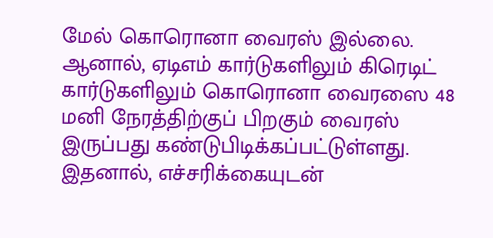மேல் கொரொனா வைரஸ் இல்லை.
ஆனால், ஏடிஎம் கார்டுகளிலும் கிரெடிட் கார்டுகளிலும் கொரொனா வைரஸை 48 மனி நேரத்திற்குப் பிறகும் வைரஸ் இருப்பது கண்டுபிடிக்கப்பட்டுள்ளது. இதனால், எச்சரிக்கையுடன்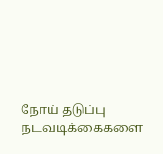நோய் தடுப்பு நடவடிக்கைகளை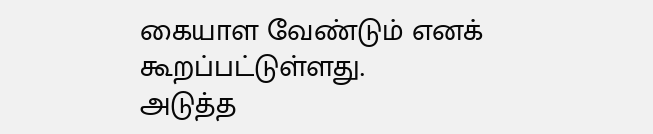கையாள வேண்டும் எனக் கூறப்பட்டுள்ளது.
அடுத்த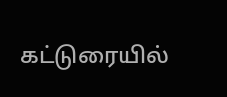கட்டுரையில்